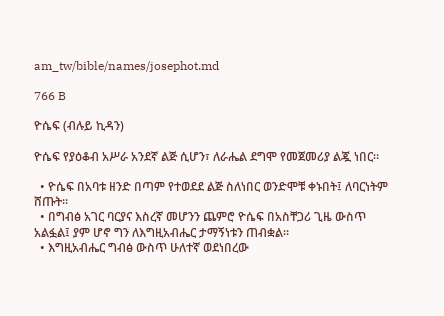am_tw/bible/names/josephot.md

766 B

ዮሴፍ (ብሉይ ኪዳን)

ዮሴፍ የያዕቆብ አሥራ አንደኛ ልጅ ሲሆን፣ ለራሔል ደግሞ የመጀመሪያ ልጇ ነበር።

  • ዮሴፍ በአባቱ ዘንድ በጣም የተወደደ ልጅ ስለነበር ወንድሞቹ ቀኑበት፤ ለባርነትም ሸጡት።
  • በግብፅ አገር ባርያና እስረኛ መሆንን ጨምሮ ዮሴፍ በአስቸጋሪ ጊዜ ውስጥ አልፏል፤ ያም ሆኖ ግን ለእግዚአብሔር ታማኝነቱን ጠብቋል።
  • እግዚአብሔር ግብፅ ውስጥ ሁለተኛ ወደነበረው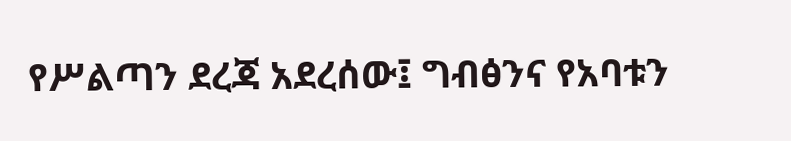የሥልጣን ደረጃ አደረሰው፤ ግብፅንና የአባቱን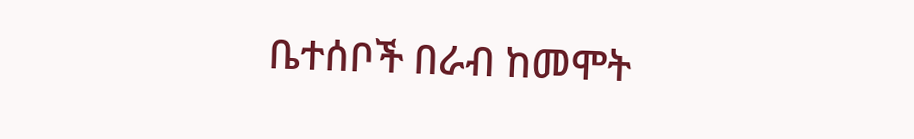ቤተሰቦች በራብ ከመሞት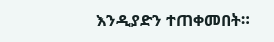እንዲያድን ተጠቀመበት።